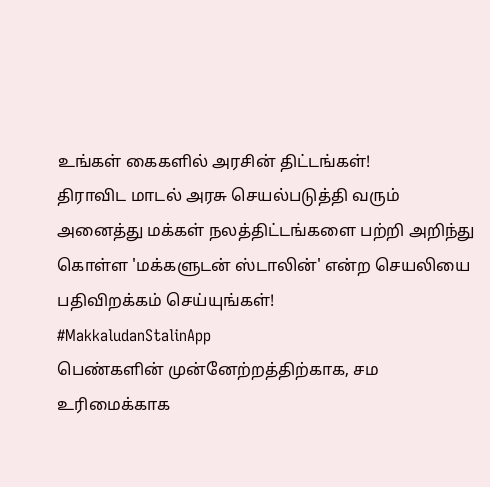உங்கள் கைகளில் அரசின் திட்டங்கள்!
திராவிட மாடல் அரசு செயல்படுத்தி வரும் அனைத்து மக்கள் நலத்திட்டங்களை பற்றி அறிந்து கொள்ள 'மக்களுடன் ஸ்டாலின்' என்ற செயலியை பதிவிறக்கம் செய்யுங்கள்!
#MakkaludanStalinApp
பெண்களின் முன்னேற்றத்திற்காக, சம உரிமைக்காக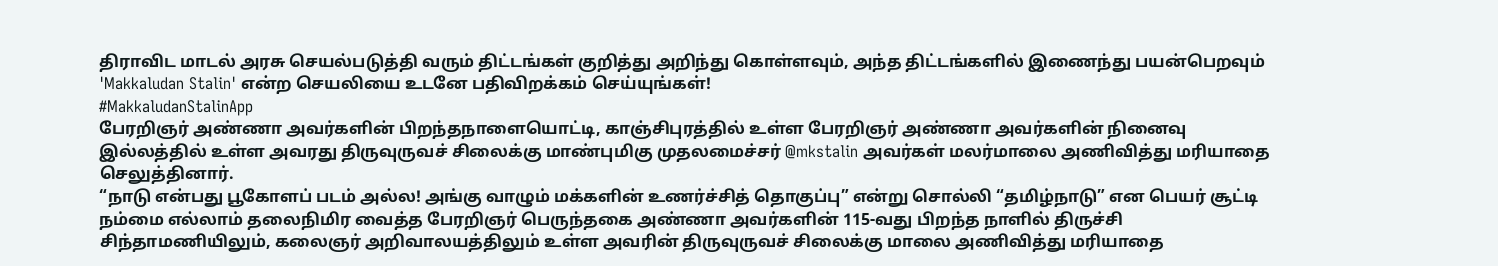திராவிட மாடல் அரசு செயல்படுத்தி வரும் திட்டங்கள் குறித்து அறிந்து கொள்ளவும், அந்த திட்டங்களில் இணைந்து பயன்பெறவும் 'Makkaludan Stalin' என்ற செயலியை உடனே பதிவிறக்கம் செய்யுங்கள்!
#MakkaludanStalinApp
பேரறிஞர் அண்ணா அவர்களின் பிறந்தநாளையொட்டி, காஞ்சிபுரத்தில் உள்ள பேரறிஞர் அண்ணா அவர்களின் நினைவு இல்லத்தில் உள்ள அவரது திருவுருவச் சிலைக்கு மாண்புமிகு முதலமைச்சர் @mkstalin அவர்கள் மலர்மாலை அணிவித்து மரியாதை செலுத்தினார்.
“நாடு என்பது பூகோளப் படம் அல்ல! அங்கு வாழும் மக்களின் உணர்ச்சித் தொகுப்பு” என்று சொல்லி “தமிழ்நாடு” என பெயர் சூட்டி நம்மை எல்லாம் தலைநிமிர வைத்த பேரறிஞர் பெருந்தகை அண்ணா அவர்களின் 115-வது பிறந்த நாளில் திருச்சி சிந்தாமணியிலும், கலைஞர் அறிவாலயத்திலும் உள்ள அவரின் திருவுருவச் சிலைக்கு மாலை அணிவித்து மரியாதை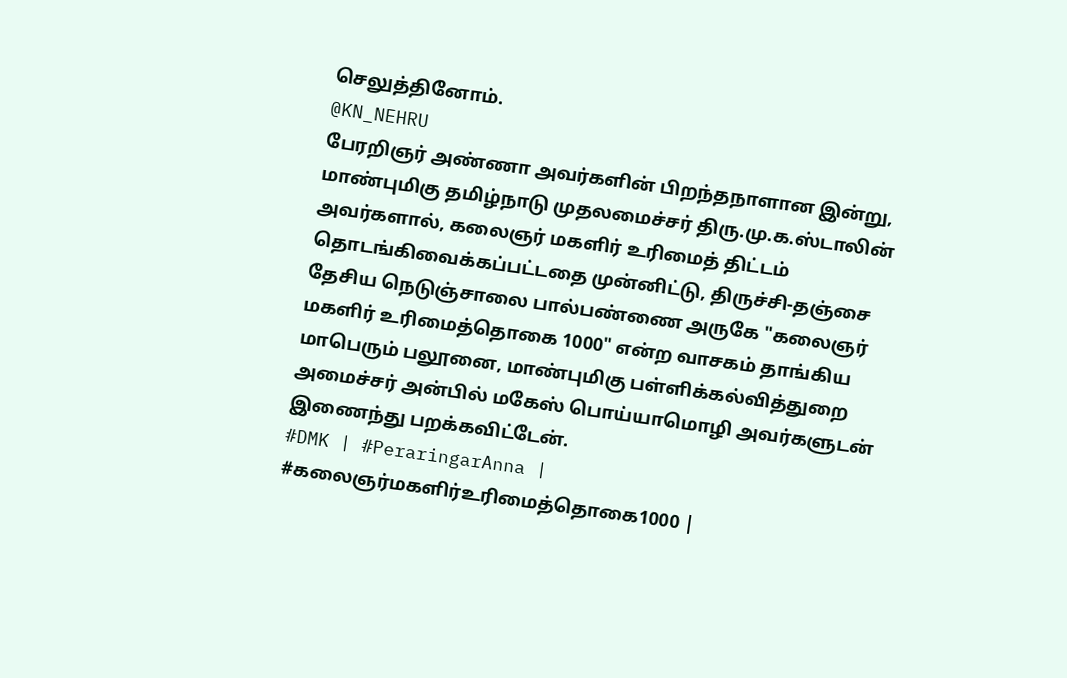செலுத்தினோம்.
@KN_NEHRU
பேரறிஞர் அண்ணா அவர்களின் பிறந்தநாளான இன்று, மாண்புமிகு தமிழ்நாடு முதலமைச்சர் திரு.மு.க.ஸ்டாலின் அவர்களால், கலைஞர் மகளிர் உரிமைத் திட்டம் தொடங்கிவைக்கப்பட்டதை முன்னிட்டு, திருச்சி-தஞ்சை தேசிய நெடுஞ்சாலை பால்பண்ணை அருகே "கலைஞர் மகளிர் உரிமைத்தொகை 1000" என்ற வாசகம் தாங்கிய மாபெரும் பலூனை, மாண்புமிகு பள்ளிக்கல்வித்துறை அமைச்சர் அன்பில் மகேஸ் பொய்யாமொழி அவர்களுடன் இணைந்து பறக்கவிட்டேன்.
#DMK | #PeraringarAnna | #கலைஞர்மகளிர்உரிமைத்தொகை1000 |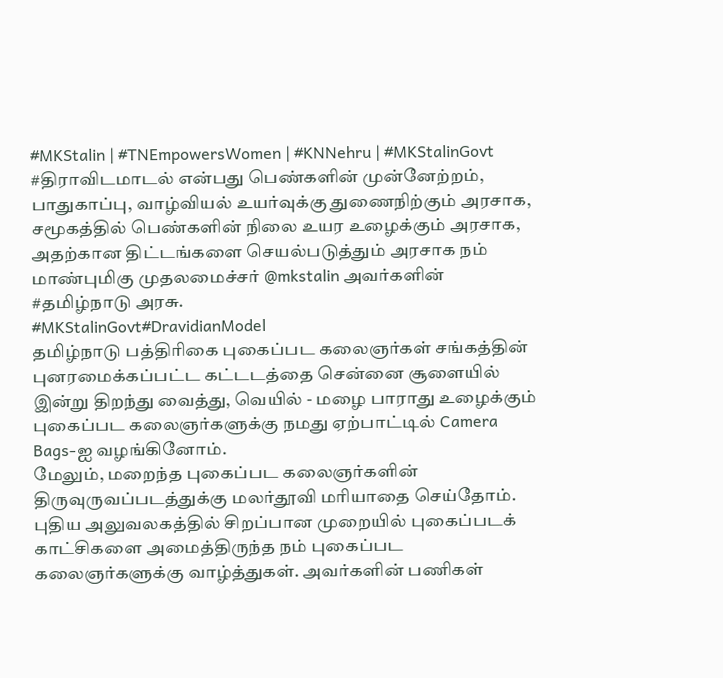#MKStalin | #TNEmpowersWomen | #KNNehru | #MKStalinGovt
#திராவிடமாடல் என்பது பெண்களின் முன்னேற்றம், பாதுகாப்பு, வாழ்வியல் உயர்வுக்கு துணைநிற்கும் அரசாக,
சமூகத்தில் பெண்களின் நிலை உயர உழைக்கும் அரசாக, அதற்கான திட்டங்களை செயல்படுத்தும் அரசாக நம் மாண்புமிகு முதலமைச்சர் @mkstalin அவர்களின் #தமிழ்நாடு அரசு.
#MKStalinGovt#DravidianModel
தமிழ்நாடு பத்திரிகை புகைப்பட கலைஞர்கள் சங்கத்தின் புனரமைக்கப்பட்ட கட்டடத்தை சென்னை சூளையில் இன்று திறந்து வைத்து, வெயில் - மழை பாராது உழைக்கும் புகைப்பட கலைஞர்களுக்கு நமது ஏற்பாட்டில் Camera Bags-ஐ வழங்கினோம்.
மேலும், மறைந்த புகைப்பட கலைஞர்களின் திருவுருவப்படத்துக்கு மலர்தூவி மரியாதை செய்தோம். புதிய அலுவலகத்தில் சிறப்பான முறையில் புகைப்படக் காட்சிகளை அமைத்திருந்த நம் புகைப்பட கலைஞர்களுக்கு வாழ்த்துகள். அவர்களின் பணிகள்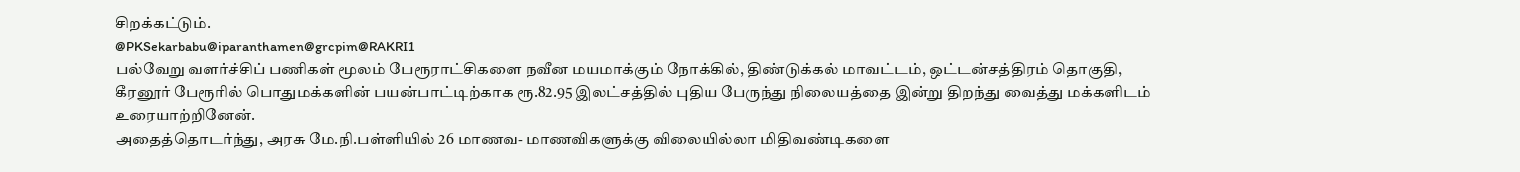சிறக்கட்டும்.
@PKSekarbabu@iparanthamen@grcpim@RAKRI1
பல்வேறு வளர்ச்சிப் பணிகள் மூலம் பேரூராட்சிகளை நவீன மயமாக்கும் நோக்கில், திண்டுக்கல் மாவட்டம், ஒட்டன்சத்திரம் தொகுதி, கீரனூர் பேரூரில் பொதுமக்களின் பயன்பாட்டிற்காக ரூ.82.95 இலட்சத்தில் புதிய பேருந்து நிலையத்தை இன்று திறந்து வைத்து மக்களிடம் உரையாற்றினேன்.
அதைத்தொடர்ந்து, அரசு மே.நி.பள்ளியில் 26 மாணவ- மாணவிகளுக்கு விலையில்லா மிதிவண்டிகளை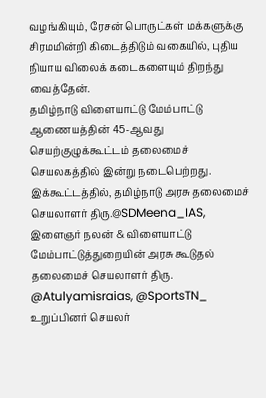வழங்கியும், ரேசன் பொருட்கள் மக்களுக்கு சிரமமின்றி கிடைத்திடும் வகையில், புதிய நியாய விலைக் கடைகளையும் திறந்து வைத்தேன்.
தமிழ்நாடு விளையாட்டு மேம்பாட்டு ஆணையத்தின் 45-ஆவது செயற்குழுக்கூட்டம் தலைமைச் செயலகத்தில் இன்று நடைபெற்றது.
இக்கூட்டத்தில், தமிழ்நாடு அரசு தலைமைச் செயலாளர் திரு.@SDMeena_IAS, இளைஞர் நலன் & விளையாட்டு மேம்பாட்டுத்துறையின் அரசு கூடுதல் தலைமைச் செயலாளர் திரு. @Atulyamisraias, @SportsTN_ உறுப்பினர் செயலர்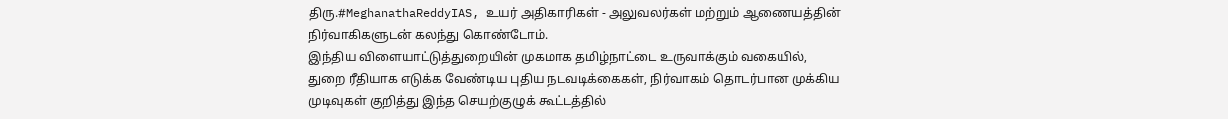திரு.#MeghanathaReddyIAS, உயர் அதிகாரிகள் - அலுவலர்கள் மற்றும் ஆணையத்தின் நிர்வாகிகளுடன் கலந்து கொண்டோம்.
இந்திய விளையாட்டுத்துறையின் முகமாக தமிழ்நாட்டை உருவாக்கும் வகையில், துறை ரீதியாக எடுக்க வேண்டிய புதிய நடவடிக்கைகள், நிர்வாகம் தொடர்பான முக்கிய முடிவுகள் குறித்து இந்த செயற்குழுக் கூட்டத்தில்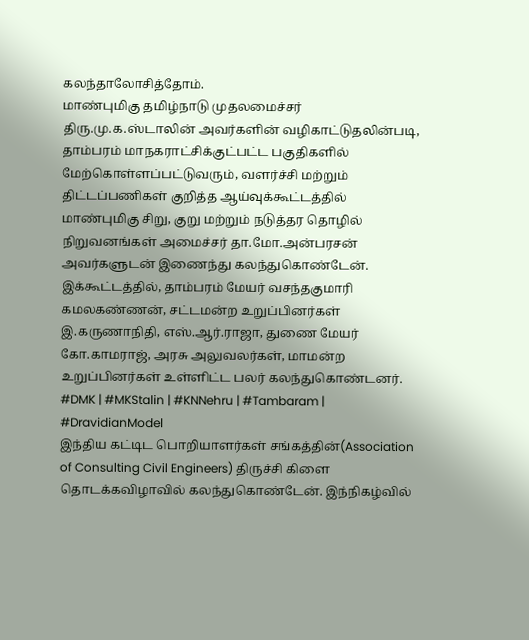கலந்தாலோசித்தோம்.
மாண்புமிகு தமிழ்நாடு முதலமைச்சர் திரு.மு.க.ஸ்டாலின் அவர்களின் வழிகாட்டுதலின்படி, தாம்பரம் மாநகராட்சிக்குட்பட்ட பகுதிகளில் மேற்கொள்ளப்பட்டுவரும், வளர்ச்சி மற்றும் திட்டப்பணிகள் குறித்த ஆய்வுக்கூட்டத்தில் மாண்புமிகு சிறு, குறு மற்றும் நடுத்தர தொழில் நிறுவனங்கள் அமைச்சர் தா.மோ.அன்பரசன் அவர்களுடன் இணைந்து கலந்துகொண்டேன்.
இக்கூட்டத்தில், தாம்பரம் மேயர் வசந்தகுமாரி கமலகண்ணன், சட்டமன்ற உறுப்பினர்கள் இ.கருணாநிதி, எஸ்.ஆர்.ராஜா, துணை மேயர் கோ.காமராஜ், அரசு அலுவலர்கள், மாமன்ற உறுப்பினர்கள் உள்ளிட்ட பலர் கலந்துகொண்டனர்.
#DMK | #MKStalin | #KNNehru | #Tambaram | #DravidianModel
இந்திய கட்டிட பொறியாளர்கள் சங்கத்தின்(Association of Consulting Civil Engineers) திருச்சி கிளை தொடக்கவிழாவில் கலந்துகொண்டேன். இந்நிகழ்வில்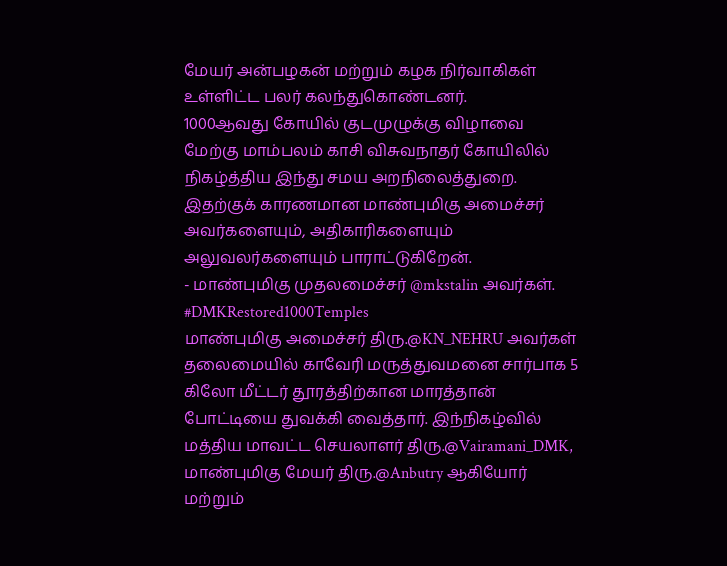மேயர் அன்பழகன் மற்றும் கழக நிர்வாகிகள் உள்ளிட்ட பலர் கலந்துகொண்டனர்.
1000ஆவது கோயில் குடமுழுக்கு விழாவை மேற்கு மாம்பலம் காசி விசுவநாதர் கோயிலில் நிகழ்த்திய இந்து சமய அறநிலைத்துறை.
இதற்குக் காரணமான மாண்புமிகு அமைச்சர் அவர்களையும், அதிகாரிகளையும் அலுவலர்களையும் பாராட்டுகிறேன்.
- மாண்புமிகு முதலமைச்சர் @mkstalin அவர்கள்.
#DMKRestored1000Temples
மாண்புமிகு அமைச்சர் திரு.@KN_NEHRU அவர்கள் தலைமையில் காவேரி மருத்துவமனை சார்பாக 5 கிலோ மீட்டர் தூரத்திற்கான மாரத்தான் போட்டியை துவக்கி வைத்தார். இந்நிகழ்வில் மத்திய மாவட்ட செயலாளர் திரு.@Vairamani_DMK, மாண்புமிகு மேயர் திரு.@Anbutry ஆகியோர் மற்றும்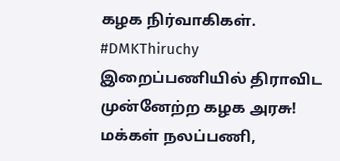கழக நிர்வாகிகள்.
#DMKThiruchy
இறைப்பணியில் திராவிட முன்னேற்ற கழக அரசு!
மக்கள் நலப்பணி,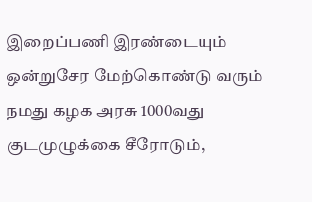இறைப்பணி இரண்டையும் ஒன்றுசேர மேற்கொண்டு வரும் நமது கழக அரசு 1000வது குடமுழுக்கை சீரோடும்,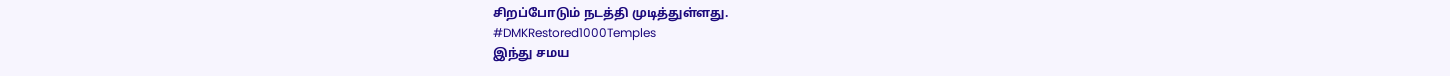சிறப்போடும் நடத்தி முடித்துள்ளது.
#DMKRestored1000Temples
இந்து சமய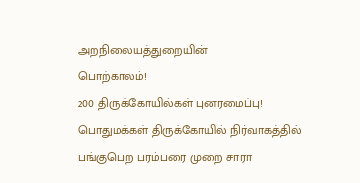அறநிலையத்துறையின்
பொற்காலம்!
200 திருக்கோயில்கள் புனரமைப்பு!
பொதுமக்கள் திருக்கோயில் நிர்வாகத்தில் பங்குபெற பரம்பரை முறை சாரா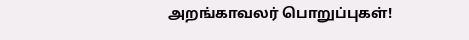அறங்காவலர் பொறுப்புகள்!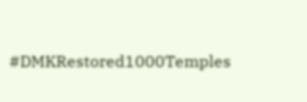#DMKRestored1000Temples